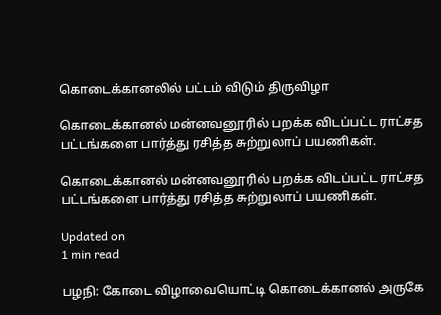கொடைக்கானலில் பட்டம் விடும் திருவிழா

கொடைக்கானல் மன்னவனூரில் பறக்க விடப்பட்ட ராட்சத பட்டங்களை பார்த்து ரசித்த சுற்றுலாப் பயணிகள்.

கொடைக்கானல் மன்னவனூரில் பறக்க விடப்பட்ட ராட்சத பட்டங்களை பார்த்து ரசித்த சுற்றுலாப் பயணிகள்.

Updated on
1 min read

பழநி: கோடை விழாவையொட்டி கொடைக்கானல் அருகே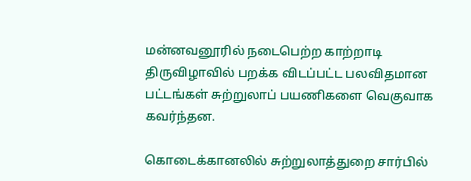மன்னவனூரில் நடைபெற்ற காற்றாடி திருவிழாவில் பறக்க விடப்பட்ட பலவிதமான பட்டங்கள் சுற்றுலாப் பயணிகளை வெகுவாக கவர்ந்தன.

கொடைக்கானலில் சுற்றுலாத்துறை சார்பில்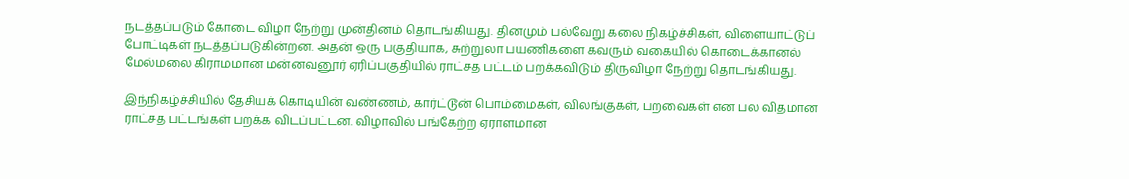நடத்தப்படும் கோடை விழா நேற்று முன்தினம் தொடங்கியது. தினமும் பல்வேறு கலை நிகழ்ச்சிகள், விளையாட்டுப் போட்டிகள் நடத்தப்படுகின்றன. அதன் ஒரு பகுதியாக, சுற்றுலா பயணிகளை கவரும் வகையில் கொடைக்கானல் மேல்மலை கிராமமான மன்னவனூர் ஏரிப்பகுதியில் ராட்சத பட்டம் பறக்கவிடும் திருவிழா நேற்று தொடங்கியது.

இந்நிகழ்ச்சியில் தேசியக் கொடியின் வண்ணம், கார்ட்டூன் பொம்மைகள், விலங்குகள், பறவைகள் என பல விதமான ராட்சத பட்டங்கள் பறக்க விடப்பட்டன. விழாவில் பங்கேற்ற ஏராளமான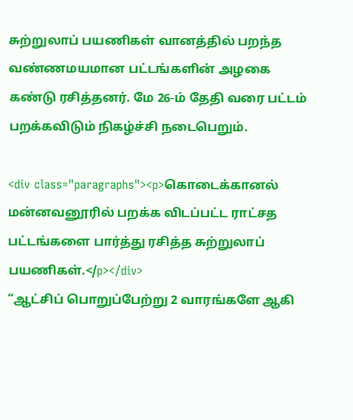சுற்றுலாப் பயணிகள் வானத்தில் பறந்த வண்ணமயமான பட்டங்களின் அழகை கண்டு ரசித்தனர். மே 26-ம் தேதி வரை பட்டம் பறக்கவிடும் நிகழ்ச்சி நடைபெறும்.

<div class="paragraphs"><p>கொடைக்கானல் மன்னவனூரில் பறக்க விடப்பட்ட ராட்சத பட்டங்களை பார்த்து ரசித்த சுற்றுலாப் பயணிகள்.</p></div>
“ஆட்சிப் பொறுப்பேற்று 2 வாரங்களே ஆகி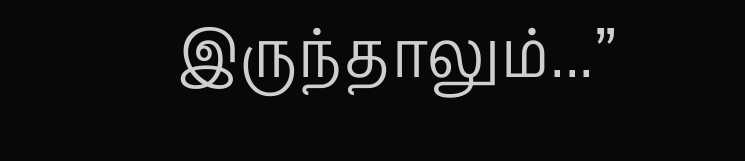இருந்தாலும்...”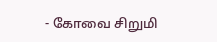- கோவை சிறுமி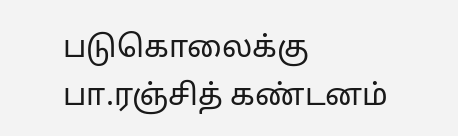படுகொலைக்கு பா.ரஞ்சித் கண்டனம்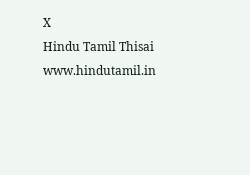X
Hindu Tamil Thisai
www.hindutamil.in